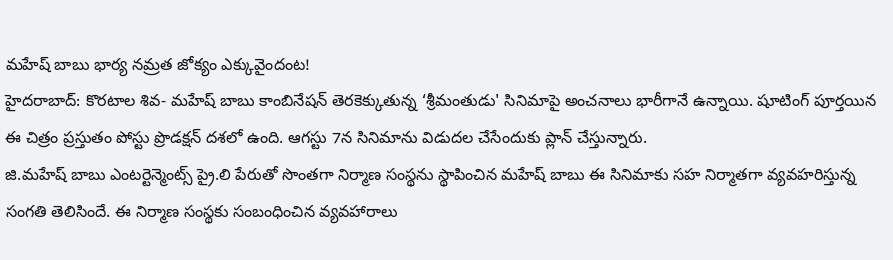మహేష్ బాబు భార్య నమ్రత జోక్యం ఎక్కువైందంట!
హైదరాబాద్: కొరటాల శివ- మహేష్ బాబు కాంబినేషన్ తెరకెక్కుతున్న ‘శ్రీమంతుడు' సినిమాపై అంచనాలు భారీగానే ఉన్నాయి. షూటింగ్ పూర్తయిన ఈ చిత్రం ప్రస్తుతం పోస్టు ప్రొడక్షన్ దశలో ఉంది. ఆగస్టు 7న సినిమాను విడుదల చేసేందుకు ప్లాన్ చేస్తున్నారు.
జి.మహేష్ బాబు ఎంటర్టెన్మెంట్స్ ప్రై.లి పేరుతో సొంతగా నిర్మాణ సంస్థను స్థాపించిన మహేష్ బాబు ఈ సినిమాకు సహ నిర్మాతగా వ్యవహరిస్తున్న సంగతి తెలిసిందే. ఈ నిర్మాణ సంస్థకు సంబంధించిన వ్యవహారాలు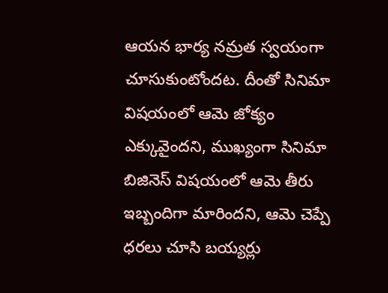ఆయన భార్య నమ్రత స్వయంగా చూసుకుంటోందట. దీంతో సినిమా విషయంలో ఆమె జోక్యం ఎక్కువైందని, ముఖ్యంగా సినిమా బిజినెస్ విషయంలో ఆమె తీరు ఇబ్బందిగా మారిందని, ఆమె చెప్పే ధరలు చూసి బయ్యర్లు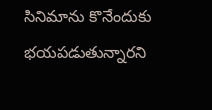సినిమాను కొనేందుకు భయపడుతున్నారని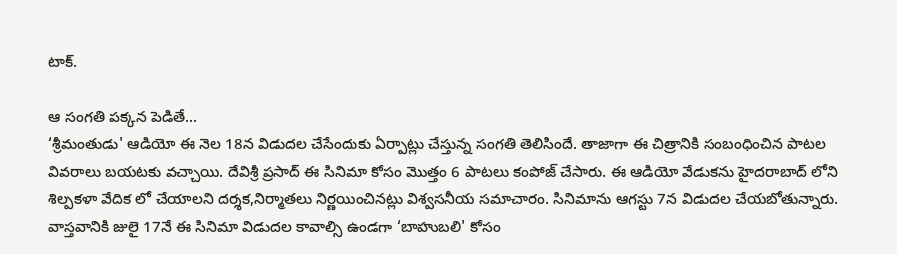టాక్.

ఆ సంగతి పక్కన పెడితే...
‘శ్రీమంతుడు' ఆడియో ఈ నెల 18న విడుదల చేసేందుకు ఏర్పాట్లు చేస్తున్న సంగతి తెలిసిందే. తాజాగా ఈ చిత్రానికి సంబంధించిన పాటల వివరాలు బయటకు వచ్చాయి. దేవిశ్రీ ప్రసాద్ ఈ సినిమా కోసం మొత్తం 6 పాటలు కంపోజ్ చేసారు. ఈ ఆడియో వేడుకను హైదరాబాద్ లోని శిల్పకళా వేదిక లో చేయాలని దర్శక,నిర్మాతలు నిర్ణయించినట్లు విశ్వసనీయ సమాచారం. సినిమాను ఆగస్టు 7న విడుదల చేయబోతున్నారు. వాస్తవానికి జులై 17నే ఈ సినిమా విడుదల కావాల్సి ఉండగా ‘బాహుబలి' కోసం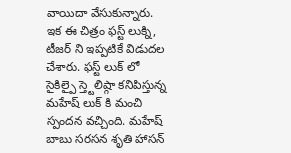వాయిదా వేసుకున్నారు.
ఇక ఈ చిత్రం ఫస్ట్ లుక్ని, టీజర్ ని ఇప్పటికే విడుదల చేశారు. ఫస్ట్ లుక్ లో సైకిల్పై స్త్టెలిష్గా కనిపిస్తున్న మహేష్ లుక్ కి మంచి స్పందన వచ్చింది. మహేష్ బాబు సరసన శృతి హాసన్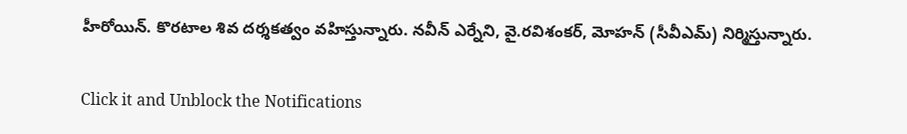హీరోయిన్. కొరటాల శివ దర్శకత్వం వహిస్తున్నారు. నవీన్ ఎర్నేని, వై.రవిశంకర్, మోహన్ (సీవీఎమ్) నిర్మిస్తున్నారు.


Click it and Unblock the Notifications